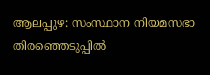ആലപ്പുഴ: സംസ്ഥാന നിയമസഭാ തിരഞ്ഞെടുപ്പിൽ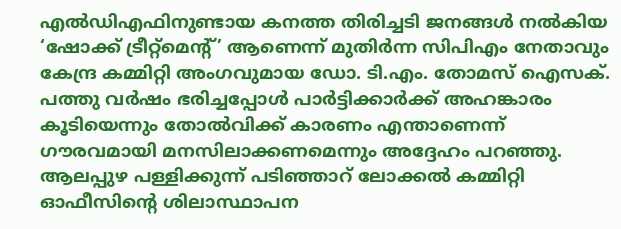എൽഡിഎഫിനുണ്ടായ കനത്ത തിരിച്ചടി ജനങ്ങൾ നൽകിയ ‘ഷോക്ക് ട്രീറ്റ്മെന്റ്’ ആണെന്ന് മുതിർന്ന സിപിഎം നേതാവും കേന്ദ്ര കമ്മിറ്റി അംഗവുമായ ഡോ. ടി.എം. തോമസ് ഐസക്. പത്തു വർഷം ഭരിച്ചപ്പോൾ പാർട്ടിക്കാർക്ക് അഹങ്കാരം കൂടിയെന്നും തോൽവിക്ക് കാരണം എന്താണെന്ന് ഗൗരവമായി മനസിലാക്കണമെന്നും അദ്ദേഹം പറഞ്ഞു. ആലപ്പുഴ പള്ളിക്കുന്ന് പടിഞ്ഞാറ് ലോക്കൽ കമ്മിറ്റി ഓഫീസിന്റെ ശിലാസ്ഥാപന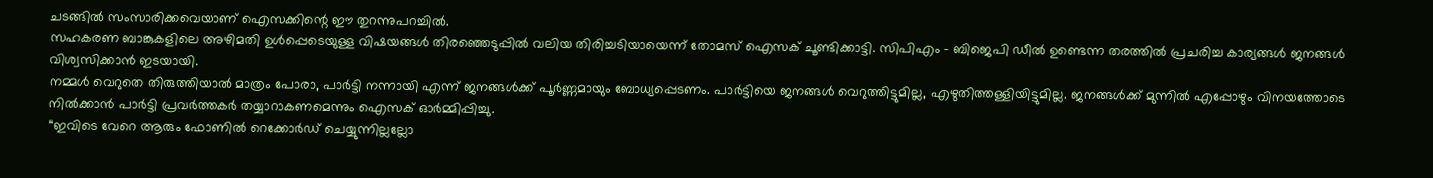ചടങ്ങിൽ സംസാരിക്കവെയാണ് ഐസക്കിന്റെ ഈ തുറന്നുപറച്ചിൽ.
സഹകരണ ബാങ്കുകളിലെ അഴിമതി ഉൾപ്പെടെയുള്ള വിഷയങ്ങൾ തിരഞ്ഞെടുപ്പിൽ വലിയ തിരിച്ചടിയായെന്ന് തോമസ് ഐസക് ചൂണ്ടിക്കാട്ടി. സിപിഎം – ബിജെപി ഡീൽ ഉണ്ടെന്ന തരത്തിൽ പ്രചരിച്ച കാര്യങ്ങൾ ജനങ്ങൾ വിശ്വസിക്കാൻ ഇടയായി.
നമ്മൾ വെറുതെ തിരുത്തിയാൽ മാത്രം പോരാ, പാർട്ടി നന്നായി എന്ന് ജനങ്ങൾക്ക് പൂർണ്ണമായും ബോധ്യപ്പെടണം. പാർട്ടിയെ ജനങ്ങൾ വെറുത്തിട്ടുമില്ല, എഴുതിത്തള്ളിയിട്ടുമില്ല. ജനങ്ങൾക്ക് മുന്നിൽ എപ്പോഴും വിനയത്തോടെ നിൽക്കാൻ പാർട്ടി പ്രവർത്തകർ തയ്യാറാകണമെന്നും ഐസക് ഓർമ്മിപ്പിച്ചു.
“ഇവിടെ വേറെ ആരും ഫോണിൽ റെക്കോർഡ് ചെയ്യുന്നില്ലല്ലോ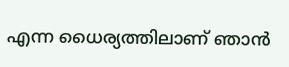എന്ന ധൈര്യത്തിലാണ് ഞാൻ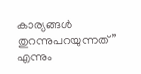കാര്യങ്ങൾ തുറന്നുപറയുന്നത്” എന്നും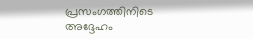പ്രസംഗത്തിനിടെ അദ്ദേഹം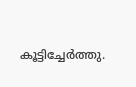കൂട്ടിച്ചേർത്തു.